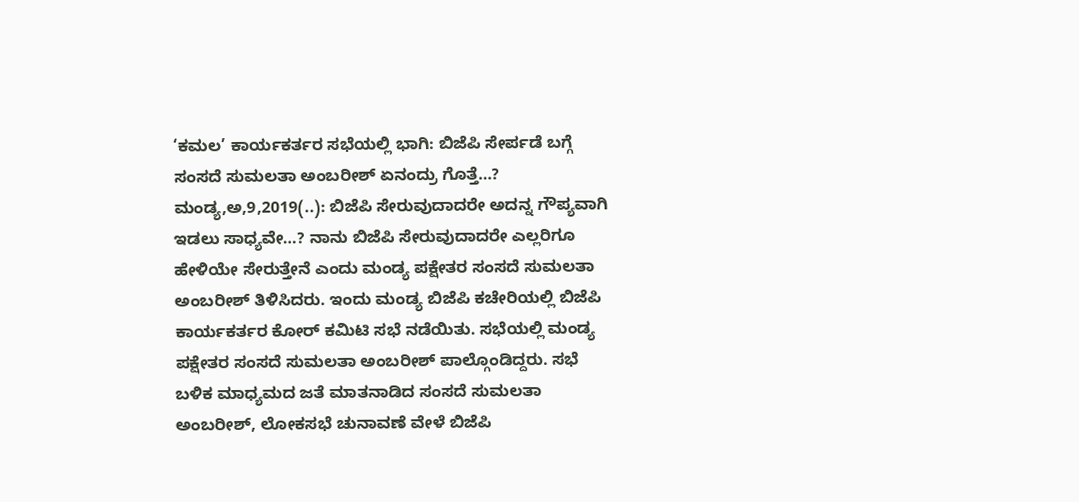‘ಕಮಲ’ ಕಾರ್ಯಕರ್ತರ ಸಭೆಯಲ್ಲಿ ಭಾಗಿ: ಬಿಜೆಪಿ ಸೇರ್ಪಡೆ ಬಗ್ಗೆ ಸಂಸದೆ ಸುಮಲತಾ ಅಂಬರೀಶ್ ಏನಂದ್ರು ಗೊತ್ತೆ…? ಮಂಡ್ಯ,ಅ,9,2019(..): ಬಿಜೆಪಿ ಸೇರುವುದಾದರೇ ಅದನ್ನ ಗೌಪ್ಯವಾಗಿ ಇಡಲು ಸಾಧ್ಯವೇ…? ನಾನು ಬಿಜೆಪಿ ಸೇರುವುದಾದರೇ ಎಲ್ಲರಿಗೂ ಹೇಳಿಯೇ ಸೇರುತ್ತೇನೆ ಎಂದು ಮಂಡ್ಯ ಪಕ್ಷೇತರ ಸಂಸದೆ ಸುಮಲತಾ ಅಂಬರೀಶ್ ತಿಳಿಸಿದರು. ಇಂದು ಮಂಡ್ಯ ಬಿಜೆಪಿ ಕಚೇರಿಯಲ್ಲಿ ಬಿಜೆಪಿ ಕಾರ್ಯಕರ್ತರ ಕೋರ್ ಕಮಿಟಿ ಸಭೆ ನಡೆಯಿತು. ಸಭೆಯಲ್ಲಿ ಮಂಡ್ಯ ಪಕ್ಷೇತರ ಸಂಸದೆ ಸುಮಲತಾ ಅಂಬರೀಶ್ ಪಾಲ್ಗೊಂಡಿದ್ದರು. ಸಭೆ ಬಳಿಕ ಮಾಧ್ಯಮದ ಜತೆ ಮಾತನಾಡಿದ ಸಂಸದೆ ಸುಮಲತಾ ಅಂಬರೀಶ್, ಲೋಕಸಭೆ ಚುನಾವಣೆ ವೇಳೆ ಬಿಜೆಪಿ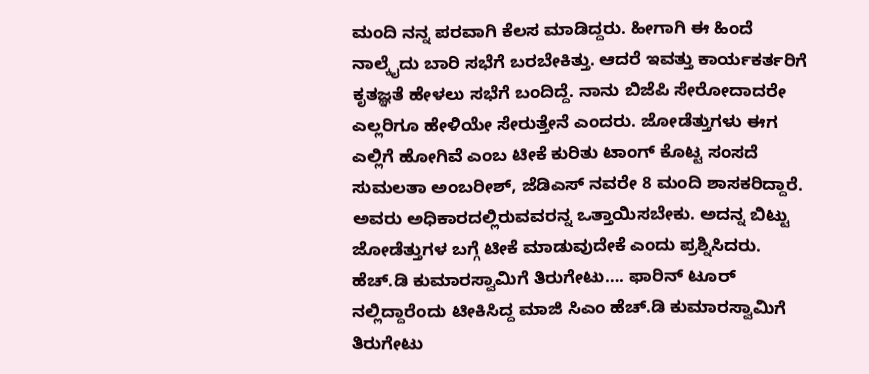ಮಂದಿ ನನ್ನ ಪರವಾಗಿ ಕೆಲಸ ಮಾಡಿದ್ದರು. ಹೀಗಾಗಿ ಈ ಹಿಂದೆ ನಾಲ್ಕೈದು ಬಾರಿ ಸಭೆಗೆ ಬರಬೇಕಿತ್ತು. ಆದರೆ ಇವತ್ತು ಕಾರ್ಯಕರ್ತರಿಗೆ ಕೃತಜ್ಞತೆ ಹೇಳಲು ಸಭೆಗೆ ಬಂದಿದ್ದೆ. ನಾನು ಬಿಜೆಪಿ ಸೇರೋದಾದರೇ ಎಲ್ಲರಿಗೂ ಹೇಳಿಯೇ ಸೇರುತ್ತೇನೆ ಎಂದರು. ಜೋಡೆತ್ತುಗಳು ಈಗ ಎಲ್ಲಿಗೆ ಹೋಗಿವೆ ಎಂಬ ಟೀಕೆ ಕುರಿತು ಟಾಂಗ್ ಕೊಟ್ಟ ಸಂಸದೆ ಸುಮಲತಾ ಅಂಬರೀಶ್, ಜೆಡಿಎಸ್ ನವರೇ 8 ಮಂದಿ ಶಾಸಕರಿದ್ದಾರೆ. ಅವರು ಅಧಿಕಾರದಲ್ಲಿರುವವರನ್ನ ಒತ್ತಾಯಿಸಬೇಕು. ಅದನ್ನ ಬಿಟ್ಟು ಜೋಡೆತ್ತುಗಳ ಬಗ್ಗೆ ಟೀಕೆ ಮಾಡುವುದೇಕೆ ಎಂದು ಪ್ರಶ್ನಿಸಿದರು. ಹೆಚ್.ಡಿ ಕುಮಾರಸ್ವಾಮಿಗೆ ತಿರುಗೇಟು…. ಫಾರಿನ್ ಟೂರ್ ನಲ್ಲಿದ್ದಾರೆಂದು ಟೀಕಿಸಿದ್ದ ಮಾಜಿ ಸಿಎಂ ಹೆಚ್.ಡಿ ಕುಮಾರಸ್ವಾಮಿಗೆ ತಿರುಗೇಟು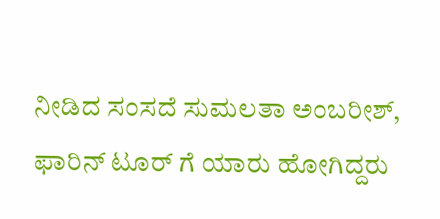ನೀಡಿದ ಸಂಸದೆ ಸುಮಲತಾ ಅಂಬರೀಶ್, ಫಾರಿನ್ ಟೂರ್ ಗೆ ಯಾರು ಹೋಗಿದ್ದರು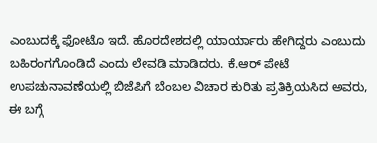ಎಂಬುದಕ್ಕೆ ಫೋಟೊ ಇದೆ. ಹೊರದೇಶದಲ್ಲಿ ಯಾರ್ಯಾರು ಹೇಗಿದ್ದರು ಎಂಬುದು ಬಹಿರಂಗಗೊಂಡಿದೆ ಎಂದು ಲೇವಡಿ ಮಾಡಿದರು. ಕೆ.ಆರ್ ಪೇಟೆ ಉಪಚುನಾವಣೆಯಲ್ಲಿ ಬಿಜೆಪಿಗೆ ಬೆಂಬಲ ವಿಚಾರ ಕುರಿತು ಪ್ರತಿಕ್ರಿಯಸಿದ ಅವರು, ಈ ಬಗ್ಗೆ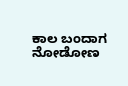ಕಾಲ ಬಂದಾಗ ನೋಡೋಣ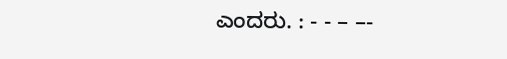ಎಂದರು. : - - – –-